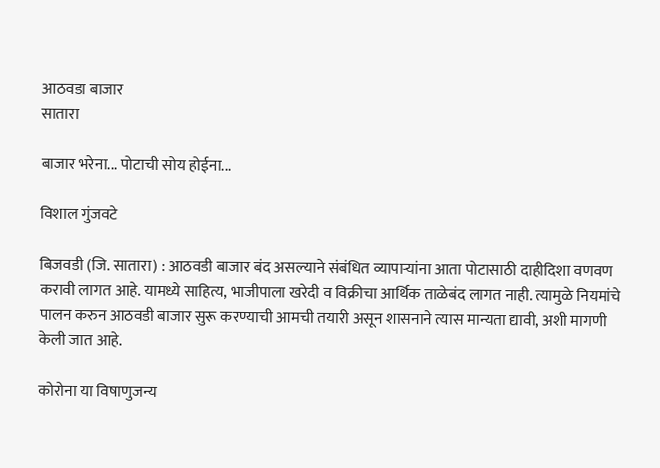आठवडा बाजार
सातारा

बाजार भरेना... पोटाची सोय होईना...

विशाल गुंजवटे

बिजवडी (जि. सातारा) : आठवडी बाजार बंद असल्याने संबंधित व्यापाऱ्यांना आता पोटासाठी दाहीदिशा वणवण करावी लागत आहे. यामध्ये साहित्य, भाजीपाला खरेदी व विक्रीचा आर्थिक ताळेबंद लागत नाही. त्यामुळे नियमांचे पालन करुन आठवडी बाजार सुरू करण्याची आमची तयारी असून शासनाने त्यास मान्यता द्यावी, अशी मागणी केली जात आहे.

कोरोना या विषाणुजन्य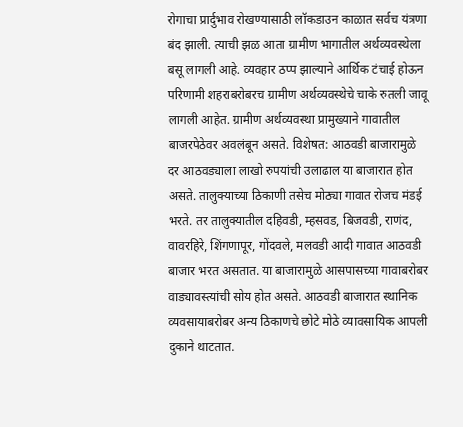रोगाचा प्रार्दुभाव रोखण्यासाठी लॉकडाउन काळात सर्वच यंत्रणा बंद झाली. त्याची झळ आता ग्रामीण भागातील अर्थव्यवस्थेला बसू लागली आहे. व्यवहार ठप्प झाल्याने आर्थिक टंचाई होऊन परिणामी शहराबरोबरच ग्रामीण अर्थव्यवस्थेचे चाके रुतली जावू लागली आहेत. ग्रामीण अर्थव्यवस्था प्रामुख्याने गावातील बाजरपेठेवर अवलंबून असते. विशेषत: आठवडी बाजारामुळे दर आठवड्याला लाखो रुपयांची उलाढाल या बाजारात होत असते. तालुक्‍याच्या ठिकाणी तसेच मोठ्या गावात रोजच मंडई भरते. तर तालुक्‍यातील दहिवडी, म्हसवड, बिजवडी, राणंद, वावरहिरे, शिंगणापूर, गोंदवले, मलवडी आदी गावात आठवडी बाजार भरत असतात. या बाजारामुळे आसपासच्या गावाबरोबर वाड्यावस्त्यांची सोय होत असते. आठवडी बाजारात स्थानिक व्यवसायाबरोबर अन्य ठिकाणचे छोटे मोठे व्यावसायिक आपली दुकाने थाटतात.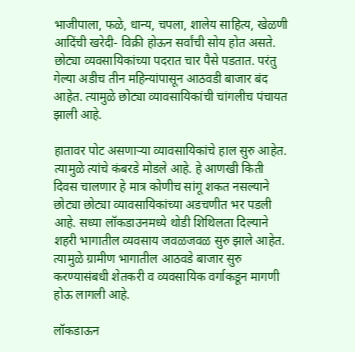भाजीपाला, फळे, धान्य, चपला, शालेय साहित्य, खेळणी आदिंची खरेदी- विक्री होऊन सर्वांची सोय होत असते. छोट्या व्यवसायिकांच्या पदरात चार पैसे पडतात. परंतु गेल्या अडीच तीन महिन्यांपासून आठवडी बाजार बंद आहेत. त्यामुळे छोट्या व्यावसायिकांची चांगलीच पंचायत झाली आहे.

हातावर पोट असणाऱ्या व्यावसायिकांचे हाल सुरु आहेत. त्यामुळे त्यांचे कंबरडे मोडले आहे. हे आणखी किती दिवस चालणार हे मात्र कोणीच सांगू शकत नसल्याने छोट्या छोट्या व्यावसायिकांच्या अडचणीत भर पडली आहे. सध्या लॉकडाउनमध्ये थोडी शिथिलता दिल्याने शहरी भागातील व्यवसाय जवळजवळ सुरु झाले आहेत. त्यामुळे ग्रामीण भागातील आठवडे बाजार सुरु करण्यासंबधी शेतकरी व व्यवसायिक वर्गाकडून मागणी होऊ लागली आहे.

लॉकडाऊन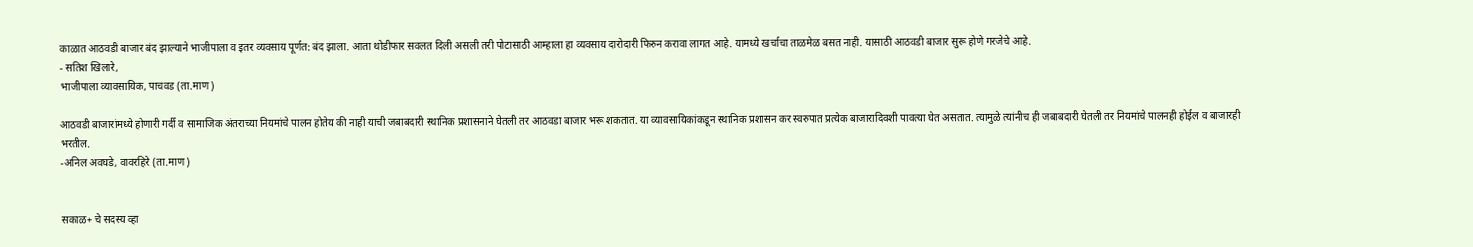काळात आठवडी बाजार बंद झाल्याने भाजीपाला व इतर व्यवसाय पूर्णत: बंद झाला. आता थोडीफार सवलत दिली असली तरी पोटासाठी आम्हाला हा व्यवसाय दारोदारी फिरुन करावा लागत आहे. यामध्ये खर्चाचा ताळमेळ बसत नाही. यासाठी आठवडी बाजार सुरू होणे गरजेचे आहे.
- सतिश खिलारे,
भाजीपाला व्यावसायिक, पाचवड (ता.माण)

आठवडी बाजारांमध्ये होणारी गर्दी व सामाजिक अंतराच्या नियमांचे पालन होतेय की नाही याची जबाबदारी स्थानिक प्रशासनाने घेतली तर आठवडा बाजार भरू शकतात. या व्यावसायिकांकडून स्थानिक प्रशासन कर स्वरुपात प्रत्येक बाजारादिवशी पावत्या घेत असतात. त्यामुळे त्यांनीच ही जबाबदारी घेतली तर नियमांचे पालनही होईल व बाजारही भरतील.
-अनिल अवघडे, वावरहिरे (ता.माण)


सकाळ+ चे सदस्य व्हा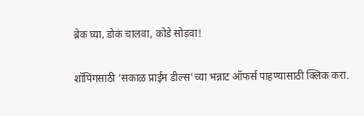ब्रेक घ्या, डोकं चालवा, कोडे सोडवा!

शॉपिंगसाठी 'सकाळ प्राईम डील्स'च्या भन्नाट ऑफर्स पाहण्यासाठी क्लिक करा.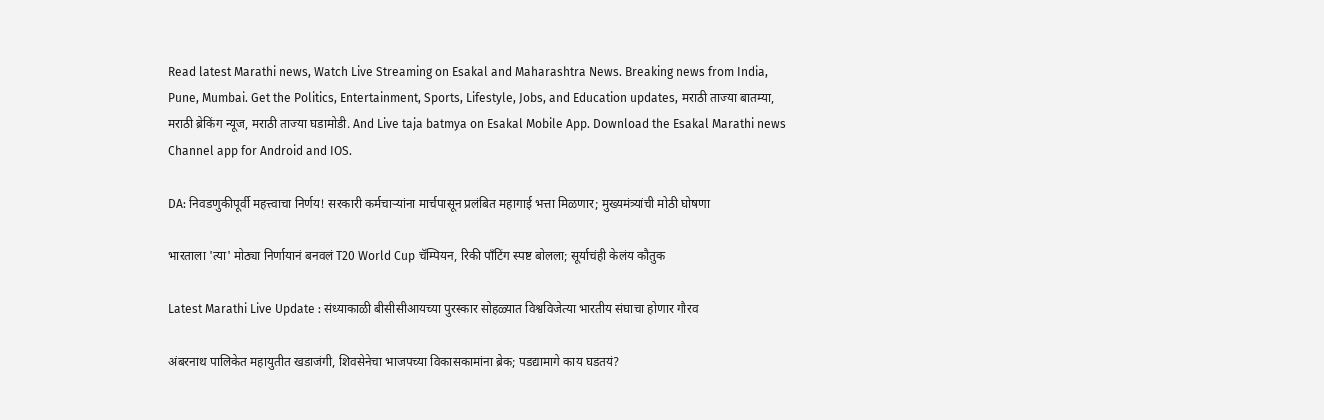Read latest Marathi news, Watch Live Streaming on Esakal and Maharashtra News. Breaking news from India, Pune, Mumbai. Get the Politics, Entertainment, Sports, Lifestyle, Jobs, and Education updates, मराठी ताज्या बातम्या, मराठी ब्रेकिंग न्यूज, मराठी ताज्या घडामोडी. And Live taja batmya on Esakal Mobile App. Download the Esakal Marathi news Channel app for Android and IOS.

DA: निवडणुकीपूर्वी महत्त्वाचा निर्णय! सरकारी कर्मचाऱ्यांना मार्चपासून प्रलंबित महागाई भत्ता मिळणार; मुख्यमंत्र्यांची मोठी घोषणा

भारताला 'त्या' मोठ्या निर्णायानं बनवलं T20 World Cup चॅम्पियन, रिकी पाँटिंग स्पष्ट बोलला; सूर्याचंही केलंय कौतुक

Latest Marathi Live Update : संध्याकाळी बीसीसीआयच्या पुरस्कार सोहळ्यात विश्वविजेत्या भारतीय संघाचा होणार गौरव

अंबरनाथ पालिकेत महायुतीत खडाजंगी, शिवसेनेचा भाजपच्या विकासकामांना ब्रेक; पडद्यामागे काय घडतयं?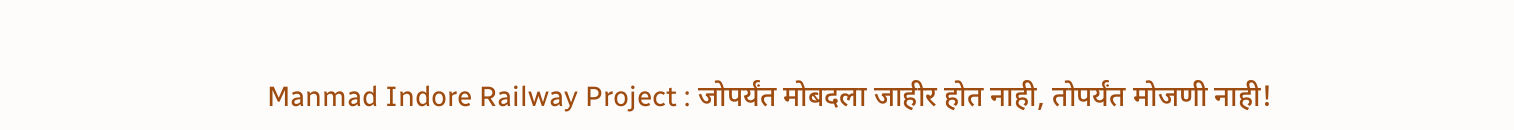Manmad Indore Railway Project : जोपर्यंत मोबदला जाहीर होत नाही, तोपर्यंत मोजणी नाही!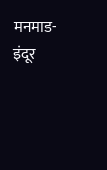मनमाड-इंदूर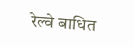रेल्वे बाधित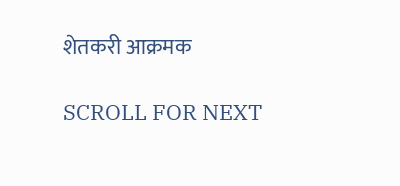शेतकरी आक्रमक

SCROLL FOR NEXT